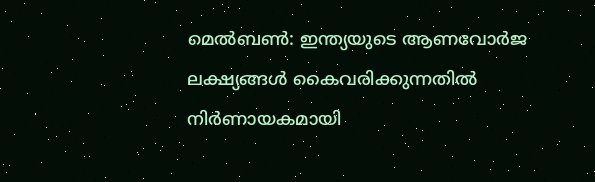മെൽബൺ: ഇന്ത്യയുടെ ആണവോർജ ലക്ഷ്യങ്ങൾ കൈവരിക്കുന്നതിൽ നിർണായകമായി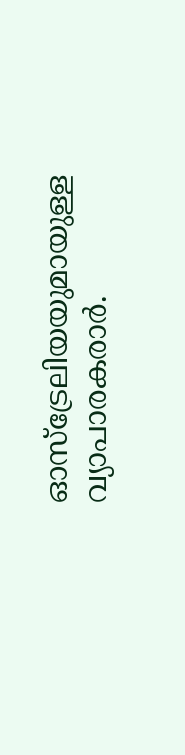ഓസ്ട്രേലിയയുമായുള്ള വ്യാപാരകരാർ.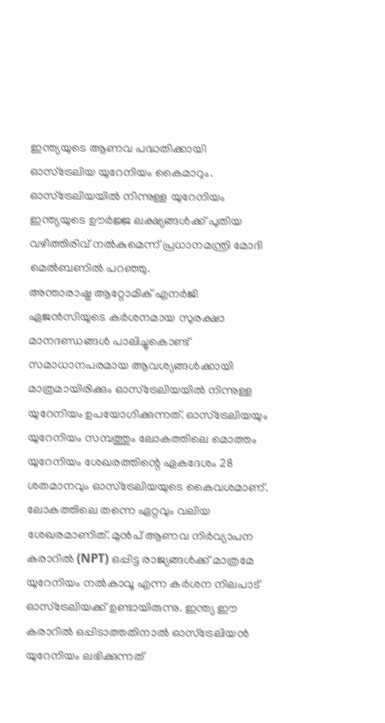ഇന്ത്യയുടെ ആണവ പദ്ധതിക്കായി ഓസ്ട്രേലിയ യുറേനിയം കൈമാറും. ഓസ്ട്രേലിയയിൽ നിന്നുള്ള യുറേനിയം ഇന്ത്യയുടെ ഊർജ്ജ ലക്ഷ്യങ്ങൾക്ക് പുതിയ വഴിത്തിരിവ് നൽകുമെന്ന് പ്രധാനമന്ത്രി മോദി മെൽബണിൽ പറഞ്ഞു.
അന്താരാഷ്ട്ര ആറ്റോമിക് എനർജി ഏജൻസിയുടെ കർശനമായ സുരക്ഷാ മാനദണ്ഡങ്ങൾ പാലിച്ചുകൊണ്ട് സമാധാനപരമായ ആവശ്യങ്ങൾക്കായി മാത്രമായിരിക്കും ഓസ്ട്രേലിയയിൽ നിന്നുള്ള യുറേനിയം ഉപയോഗിക്കുന്നത്. ഓസ്ട്രേലിയയും യുറേനിയം സമ്പത്തും ലോകത്തിലെ മൊത്തം യുറേനിയം ശേഖരത്തിന്റെ ഏകദേശം 28 ശതമാനവും ഓസ്ട്രേലിയയുടെ കൈവശമാണ്. ലോകത്തിലെ തന്നെ ഏറ്റവും വലിയ ശേഖരമാണിത്. മുൻപ് ആണവ നിർവ്യാപന കരാറിൽ (NPT) ഒപ്പിട്ട രാജ്യങ്ങൾക്ക് മാത്രമേ യുറേനിയം നൽകാവൂ എന്ന കർശന നിലപാട് ഓസ്ട്രേലിയക്ക് ഉണ്ടായിരുന്നു. ഇന്ത്യ ഈ കരാറിൽ ഒപ്പിടാത്തതിനാൽ ഓസ്ട്രേലിയൻ യുറേനിയം ലഭിക്കുന്നത്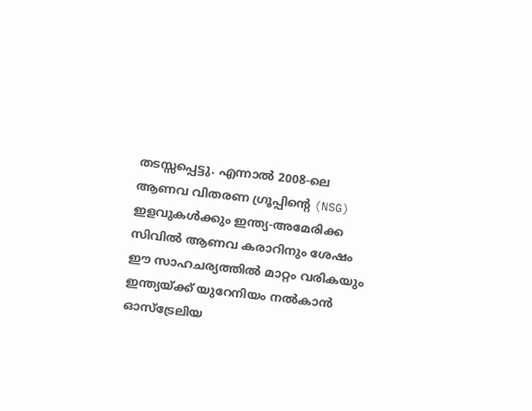തടസ്സപ്പെട്ടു. എന്നാൽ 2008-ലെ ആണവ വിതരണ ഗ്രൂപ്പിന്റെ (NSG) ഇളവുകൾക്കും ഇന്ത്യ-അമേരിക്ക സിവിൽ ആണവ കരാറിനും ശേഷം ഈ സാഹചര്യത്തിൽ മാറ്റം വരികയും ഇന്ത്യയ്ക്ക് യുറേനിയം നൽകാൻ ഓസ്ട്രേലിയ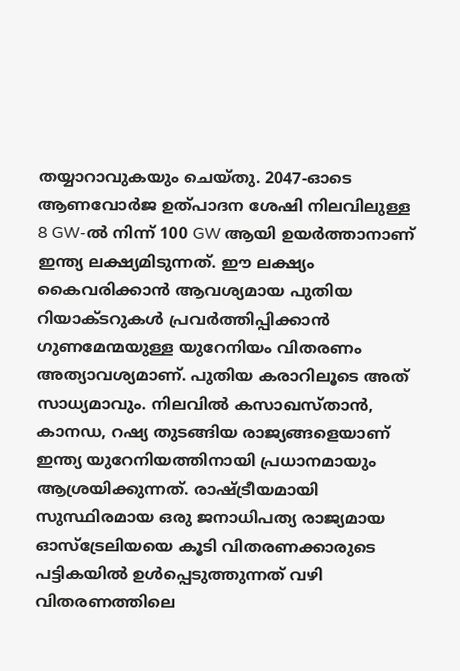തയ്യാറാവുകയും ചെയ്തു. 2047-ഓടെ ആണവോർജ ഉത്പാദന ശേഷി നിലവിലുള്ള 8 GW-ൽ നിന്ന് 100 GW ആയി ഉയർത്താനാണ് ഇന്ത്യ ലക്ഷ്യമിടുന്നത്. ഈ ലക്ഷ്യം കൈവരിക്കാൻ ആവശ്യമായ പുതിയ റിയാക്ടറുകൾ പ്രവർത്തിപ്പിക്കാൻ ഗുണമേന്മയുള്ള യുറേനിയം വിതരണം അത്യാവശ്യമാണ്. പുതിയ കരാറിലൂടെ അത് സാധ്യമാവും. നിലവിൽ കസാഖസ്താൻ, കാനഡ, റഷ്യ തുടങ്ങിയ രാജ്യങ്ങളെയാണ് ഇന്ത്യ യുറേനിയത്തിനായി പ്രധാനമായും ആശ്രയിക്കുന്നത്. രാഷ്ട്രീയമായി സുസ്ഥിരമായ ഒരു ജനാധിപത്യ രാജ്യമായ ഓസ്ട്രേലിയയെ കൂടി വിതരണക്കാരുടെ പട്ടികയിൽ ഉൾപ്പെടുത്തുന്നത് വഴി വിതരണത്തിലെ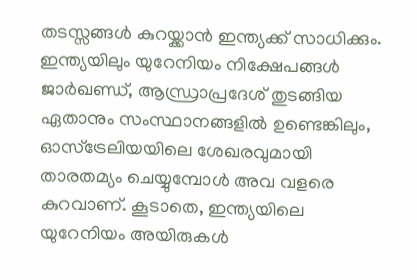തടസ്സങ്ങൾ കുറയ്ക്കാൻ ഇന്ത്യക്ക് സാധിക്കും. ഇന്ത്യയിലും യുറേനിയം നിക്ഷേപങ്ങൾ ജാർഖണ്ഡ്, ആന്ധ്രാപ്രദേശ് തുടങ്ങിയ ഏതാനും സംസ്ഥാനങ്ങളിൽ ഉണ്ടെങ്കിലും, ഓസ്ട്രേലിയയിലെ ശേഖരവുമായി താരതമ്യം ചെയ്യുമ്പോൾ അവ വളരെ കുറവാണ്. കൂടാതെ, ഇന്ത്യയിലെ യുറേനിയം അയിരുകൾ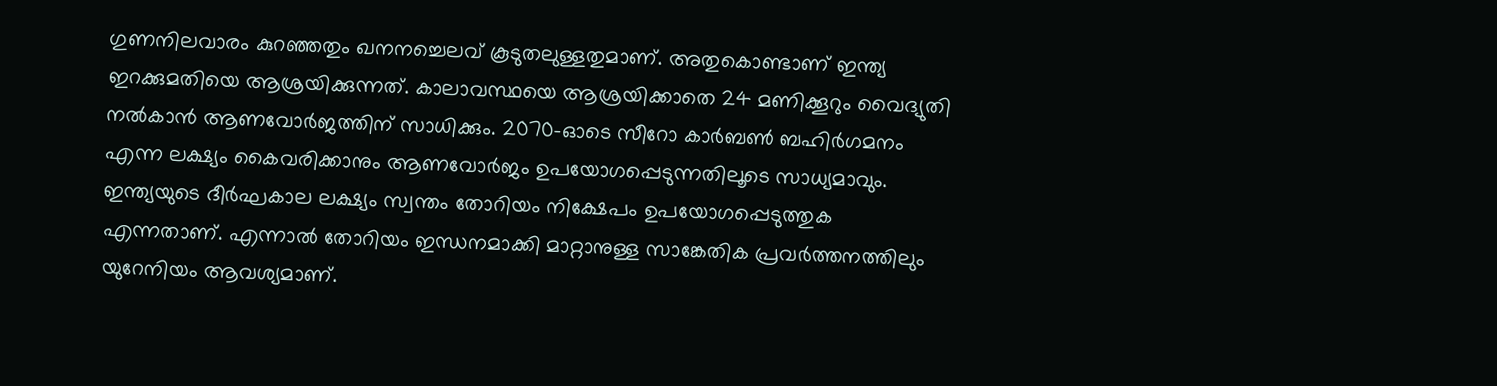ഗുണനിലവാരം കുറഞ്ഞതും ഖനനച്ചെലവ് കൂടുതലുള്ളതുമാണ്. അതുകൊണ്ടാണ് ഇന്ത്യ ഇറക്കുമതിയെ ആശ്രയിക്കുന്നത്. കാലാവസ്ഥയെ ആശ്രയിക്കാതെ 24 മണിക്കൂറും വൈദ്യുതി നൽകാൻ ആണവോർജത്തിന് സാധിക്കും. 2070-ഓടെ സീറോ കാർബൺ ബഹിർഗമനം എന്ന ലക്ഷ്യം കൈവരിക്കാനും ആണവോർജം ഉപയോഗപ്പെടുന്നതിലൂടെ സാധ്യമാവും. ഇന്ത്യയുടെ ദീർഘകാല ലക്ഷ്യം സ്വന്തം തോറിയം നിക്ഷേപം ഉപയോഗപ്പെടുത്തുക എന്നതാണ്. എന്നാൽ തോറിയം ഇന്ധനമാക്കി മാറ്റാനുള്ള സാങ്കേതിക പ്രവർത്തനത്തിലും യുറേനിയം ആവശ്യമാണ്.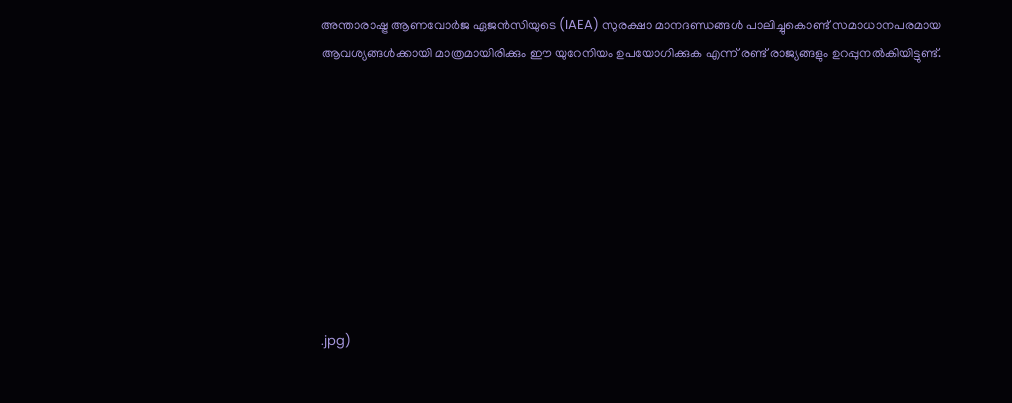അന്താരാഷ്ട്ര ആണവോർജ ഏജൻസിയുടെ (IAEA) സുരക്ഷാ മാനദണ്ഡങ്ങൾ പാലിച്ചുകൊണ്ട് സമാധാനപരമായ ആവശ്യങ്ങൾക്കായി മാത്രമായിരിക്കും ഈ യുറേനിയം ഉപയോഗിക്കുക എന്ന് രണ്ട് രാജ്യങ്ങളും ഉറപ്പുനൽകിയിട്ടുണ്ട്.









.jpg)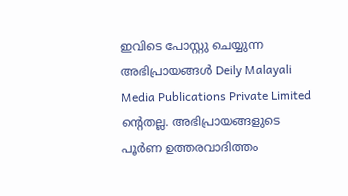ഇവിടെ പോസ്റ്റു ചെയ്യുന്ന അഭിപ്രായങ്ങൾ Deily Malayali Media Publications Private Limited ന്റെതല്ല. അഭിപ്രായങ്ങളുടെ പൂർണ ഉത്തരവാദിത്തം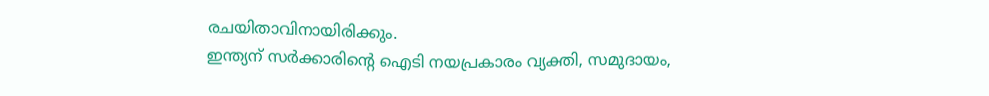രചയിതാവിനായിരിക്കും.
ഇന്ത്യന് സർക്കാരിന്റെ ഐടി നയപ്രകാരം വ്യക്തി, സമുദായം,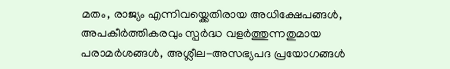മതം, രാജ്യം എന്നിവയ്ക്കെതിരായ അധിക്ഷേപങ്ങൾ, അപകീർത്തികരവും സ്പർദ്ധ വളർത്തുന്നതുമായ പരാമർശങ്ങൾ, അശ്ലീല-അസഭ്യപദ പ്രയോഗങ്ങൾ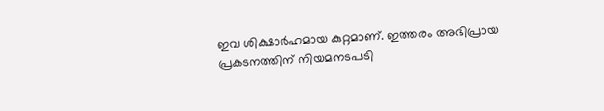ഇവ ശിക്ഷാർഹമായ കുറ്റമാണ്. ഇത്തരം അഭിപ്രായ പ്രകടനത്തിന് നിയമനടപടി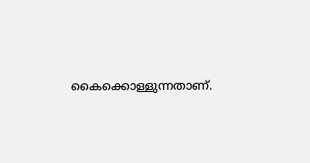കൈക്കൊള്ളുന്നതാണ്.